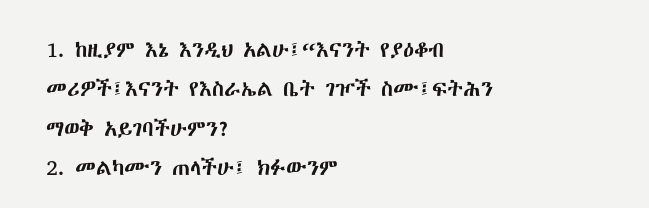1. ከዚያም እኔ እንዲህ አልሁ፤“እናንት የያዕቆብ መሪዎች፤እናንት የእስራኤል ቤት ገዦች ስሙ፤ፍትሕን ማወቅ አይገባችሁምን?
2. መልካሙን ጠላችሁ፤ ክፉውንም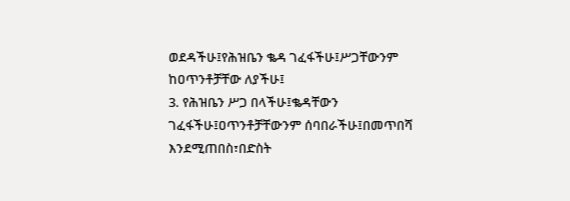ወደዳችሁ፤የሕዝቤን ቈዳ ገፈፋችሁ፤ሥጋቸውንም ከዐጥንቶቻቸው ለያችሁ፤
3. የሕዝቤን ሥጋ በላችሁ፤ቈዳቸውን ገፈፋችሁ፤ዐጥንቶቻቸውንም ሰባበራችሁ፤በመጥበሻ እንደሚጠበስ፣በድስት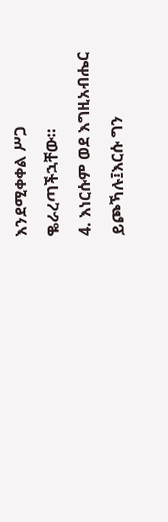እንደሚቀቀል ሥጋ ቈራረጣችኋቸው።
4. እነርሱም ወደ እግዚአብሔር ይጮኻሉ፤እርሱ ግን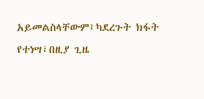አይመልስላቸውም፤ካደረጉት ክፋት የተነሣ፣በዚያ ጊዜ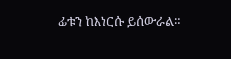ፊቱን ከእነርሱ ይሰውራል።